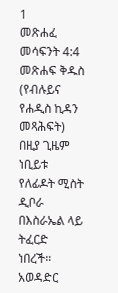1
መጽሐፈ መሳፍንት 4:4
መጽሐፍ ቅዱስ (የብሉይና የሐዲስ ኪዳን መጻሕፍት)
በዚያ ጊዜም ነቢይቱ የለፊዶት ሚስት ዲቦራ በእስራኤል ላይ ትፈርድ ነበረች።
አወዳድር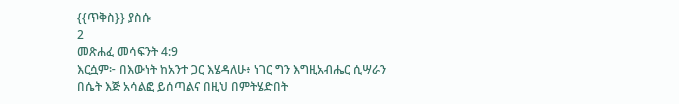{{ጥቅስ}} ያስሱ
2
መጽሐፈ መሳፍንት 4:9
እርሷም፦ በእውነት ከአንተ ጋር እሄዳለሁ፥ ነገር ግን እግዚአብሔር ሲሣራን በሴት እጅ አሳልፎ ይሰጣልና በዚህ በምትሄድበት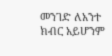መንገድ ለአንተ ክብር አይሆንም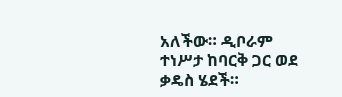አለችው። ዲቦራም ተነሥታ ከባርቅ ጋር ወደ ቃዴስ ሄደች።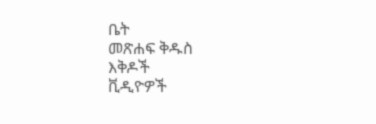ቤት
መጽሐፍ ቅዱስ
እቅዶች
ቪዲዮዎች